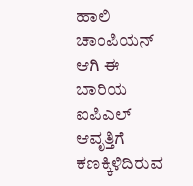ಹಾಲಿ ಚಾಂಪಿಯನ್ ಆಗಿ ಈ ಬಾರಿಯ ಐಪಿಎಲ್ ಆವೃತ್ತಿಗೆ ಕಣಕ್ಕಿಳಿದಿರುವ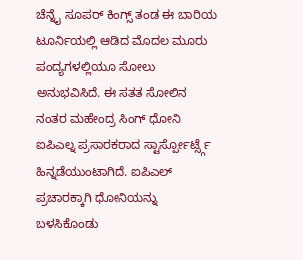ಚೆನ್ನೈ ಸೂಪರ್ ಕಿಂಗ್ಸ್ ತಂಡ ಈ ಬಾರಿಯ ಟೂರ್ನಿಯಲ್ಲಿ ಆಡಿದ ಮೊದಲ ಮೂರು ಪಂದ್ಯಗಳಲ್ಲಿಯೂ ಸೋಲು ಅನುಭವಿಸಿದೆ. ಈ ಸತತ ಸೋಲಿನ ನಂತರ ಮಹೇಂದ್ರ ಸಿಂಗ್ ಧೋನಿ ಐಪಿಎಲ್ನ ಪ್ರಸಾರಕರಾದ ಸ್ಟಾರ್ಸ್ಪೋರ್ಟ್ಸ್ಗೆ ಹಿನ್ನಡೆಯುಂಟಾಗಿದೆ. ಐಪಿಎಲ್ ಪ್ರಚಾರಕ್ಕಾಗಿ ಧೋನಿಯನ್ನು ಬಳಸಿಕೊಂಡು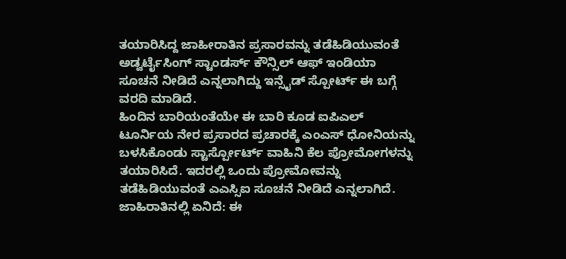ತಯಾರಿಸಿದ್ದ ಜಾಹೀರಾತಿನ ಪ್ರಸಾರವನ್ನು ತಡೆಹಿಡಿಯುವಂತೆ ಅಡ್ವರ್ಟೈಸಿಂಗ್ ಸ್ಟಾಂಡರ್ಸ್ ಕೌನ್ಸಿಲ್ ಆಫ್ ಇಂಡಿಯಾ ಸೂಚನೆ ನೀಡಿದೆ ಎನ್ನಲಾಗಿದ್ದು ಇನ್ಸೈಡ್ ಸ್ಪೋರ್ಟ್ ಈ ಬಗ್ಗೆ ವರದಿ ಮಾಡಿದೆ.
ಹಿಂದಿನ ಬಾರಿಯಂತೆಯೇ ಈ ಬಾರಿ ಕೂಡ ಐಪಿಎಲ್ ಟೂರ್ನಿಯ ನೇರ ಪ್ರಸಾರದ ಪ್ರಚಾರಕ್ಕೆ ಎಂಎಸ್ ಧೋನಿಯನ್ನು ಬಳಸಿಕೊಂಡು ಸ್ಟಾರ್ಸ್ಪೋರ್ಟ್ ವಾಹಿನಿ ಕೆಲ ಪ್ರೋಮೋಗಳನ್ನು ತಯಾರಿಸಿದೆ. ಇದರಲ್ಲಿ ಒಂದು ಪ್ರೋಮೋವನ್ನು ತಡೆಹಿಡಿಯುವಂತೆ ಎಎಸ್ಸಿಐ ಸೂಚನೆ ನೀಡಿದೆ ಎನ್ನಲಾಗಿದೆ.
ಜಾಹಿರಾತಿನಲ್ಲಿ ಏನಿದೆ: ಈ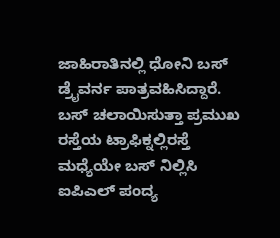ಜಾಹಿರಾತಿನಲ್ಲಿ ಧೋನಿ ಬಸ್ ಡ್ರೈವರ್ನ ಪಾತ್ರವಹಿಸಿದ್ದಾರೆ. ಬಸ್ ಚಲಾಯಿಸುತ್ತಾ ಪ್ರಮುಖ ರಸ್ತೆಯ ಟ್ರಾಫಿಕ್ನಲ್ಲಿರಸ್ತೆ ಮಧ್ಯೆಯೇ ಬಸ್ ನಿಲ್ಲಿಸಿ ಐಪಿಎಲ್ ಪಂದ್ಯ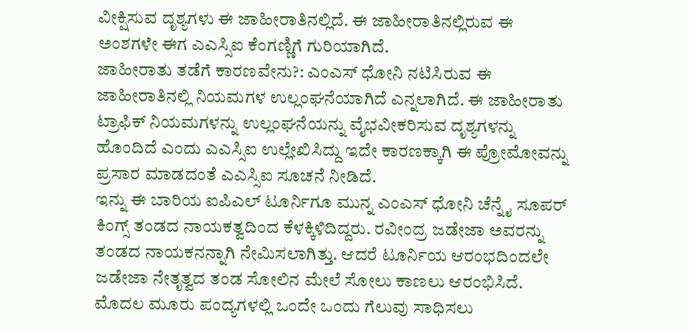ವೀಕ್ಷಿಸುವ ದೃಶ್ಯಗಳು ಈ ಜಾಹೀರಾತಿನಲ್ಲಿದೆ. ಈ ಜಾಹೀರಾತಿನಲ್ಲಿರುವ ಈ ಅಂಶಗಳೇ ಈಗ ಎಎಸ್ಸಿಐ ಕೆಂಗಣ್ಣಿಗೆ ಗುರಿಯಾಗಿದೆ.
ಜಾಹೀರಾತು ತಡೆಗೆ ಕಾರಣವೇನು?: ಎಂಎಸ್ ಧೋನಿ ನಟಿಸಿರುವ ಈ ಜಾಹೀರಾತಿನಲ್ಲಿ ನಿಯಮಗಳ ಉಲ್ಲಂಘನೆಯಾಗಿದೆ ಎನ್ನಲಾಗಿದೆ. ಈ ಜಾಹೀರಾತು ಟ್ರಾಫಿಕ್ ನಿಯಮಗಳನ್ನು ಉಲ್ಲಂಘನೆಯನ್ನು ವೈಭವೀಕರಿಸುವ ದೃಶ್ಯಗಳನ್ನು ಹೊಂದಿದೆ ಎಂದು ಎಎಸ್ಸಿಐ ಉಲ್ಲೇಖಿಸಿದ್ದು ಇದೇ ಕಾರಣಕ್ಕಾಗಿ ಈ ಪ್ರೋಮೋವನ್ನು ಪ್ರಸಾರ ಮಾಡದಂತೆ ಎಎಸ್ಸಿಐ ಸೂಚನೆ ನೀಡಿದೆ.
ಇನ್ನು ಈ ಬಾರಿಯ ಐಪಿಎಲ್ ಟೂರ್ನಿಗೂ ಮುನ್ನ ಎಂಎಸ್ ಧೋನಿ ಚೆನ್ನೈ ಸೂಪರ್ ಕಿಂಗ್ಸ್ ತಂಡದ ನಾಯಕತ್ವದಿಂದ ಕೆಳಕ್ಕಿಳಿದಿದ್ದರು. ರವೀಂದ್ರ ಜಡೇಜಾ ಅವರನ್ನು ತಂಡದ ನಾಯಕನನ್ನಾಗಿ ನೇಮಿಸಲಾಗಿತ್ತು. ಆದರೆ ಟೂರ್ನಿಯ ಆರಂಭದಿಂದಲೇ ಜಡೇಜಾ ನೇತೃತ್ವದ ತಂಡ ಸೋಲಿನ ಮೇಲೆ ಸೋಲು ಕಾಣಲು ಆರಂಭಿಸಿದೆ. ಮೊದಲ ಮೂರು ಪಂದ್ಯಗಳಲ್ಲಿ ಒಂದೇ ಒಂದು ಗೆಲುವು ಸಾಧಿಸಲು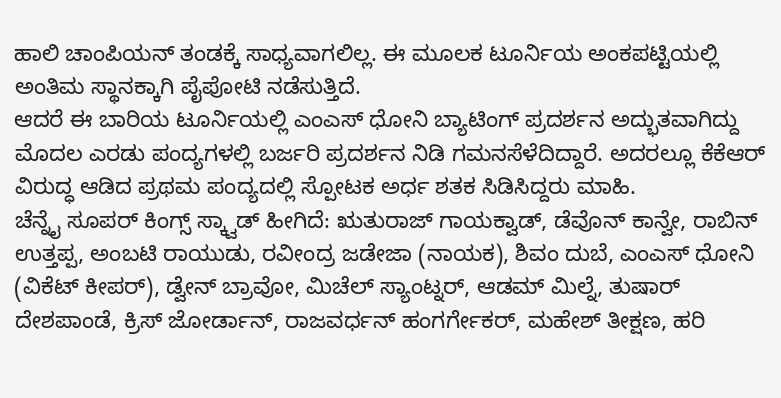ಹಾಲಿ ಚಾಂಪಿಯನ್ ತಂಡಕ್ಕೆ ಸಾಧ್ಯವಾಗಲಿಲ್ಲ. ಈ ಮೂಲಕ ಟೂರ್ನಿಯ ಅಂಕಪಟ್ಟಿಯಲ್ಲಿ ಅಂತಿಮ ಸ್ಥಾನಕ್ಕಾಗಿ ಪೈಪೋಟಿ ನಡೆಸುತ್ತಿದೆ.
ಆದರೆ ಈ ಬಾರಿಯ ಟೂರ್ನಿಯಲ್ಲಿ ಎಂಎಸ್ ಧೋನಿ ಬ್ಯಾಟಿಂಗ್ ಪ್ರದರ್ಶನ ಅದ್ಭುತವಾಗಿದ್ದು ಮೊದಲ ಎರಡು ಪಂದ್ಯಗಳಲ್ಲಿ ಬರ್ಜರಿ ಪ್ರದರ್ಶನ ನಿಡಿ ಗಮನಸೆಳೆದಿದ್ದಾರೆ. ಅದರಲ್ಲೂ ಕೆಕೆಆರ್ ವಿರುದ್ಧ ಆಡಿದ ಪ್ರಥಮ ಪಂದ್ಯದಲ್ಲಿ ಸ್ಪೋಟಕ ಅರ್ಧ ಶತಕ ಸಿಡಿಸಿದ್ದರು ಮಾಹಿ.
ಚೆನ್ನೈ ಸೂಪರ್ ಕಿಂಗ್ಸ್ ಸ್ಕ್ವಾಡ್ ಹೀಗಿದೆ: ಋತುರಾಜ್ ಗಾಯಕ್ವಾಡ್, ಡೆವೊನ್ ಕಾನ್ವೇ, ರಾಬಿನ್ ಉತ್ತಪ್ಪ, ಅಂಬಟಿ ರಾಯುಡು, ರವೀಂದ್ರ ಜಡೇಜಾ (ನಾಯಕ), ಶಿವಂ ದುಬೆ, ಎಂಎಸ್ ಧೋನಿ (ವಿಕೆಟ್ ಕೀಪರ್), ಡ್ವೇನ್ ಬ್ರಾವೋ, ಮಿಚೆಲ್ ಸ್ಯಾಂಟ್ನರ್, ಆಡಮ್ ಮಿಲ್ನೆ, ತುಷಾರ್ ದೇಶಪಾಂಡೆ, ಕ್ರಿಸ್ ಜೋರ್ಡಾನ್, ರಾಜವರ್ಧನ್ ಹಂಗರ್ಗೇಕರ್, ಮಹೇಶ್ ತೀಕ್ಷಣ, ಹರಿ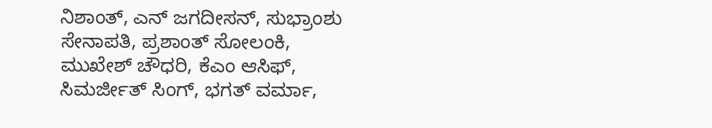ನಿಶಾಂತ್, ಎನ್ ಜಗದೀಸನ್, ಸುಭ್ರಾಂಶು ಸೇನಾಪತಿ, ಪ್ರಶಾಂತ್ ಸೋಲಂಕಿ, ಮುಖೇಶ್ ಚೌಧರಿ, ಕೆಎಂ ಆಸಿಫ್, ಸಿಮರ್ಜೀತ್ ಸಿಂಗ್, ಭಗತ್ ವರ್ಮಾ,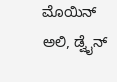ಮೊಯಿನ್ ಅಲಿ, ಡ್ವೈನ್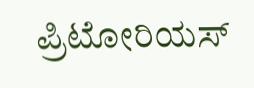ಪ್ರಿಟೋರಿಯಸ್